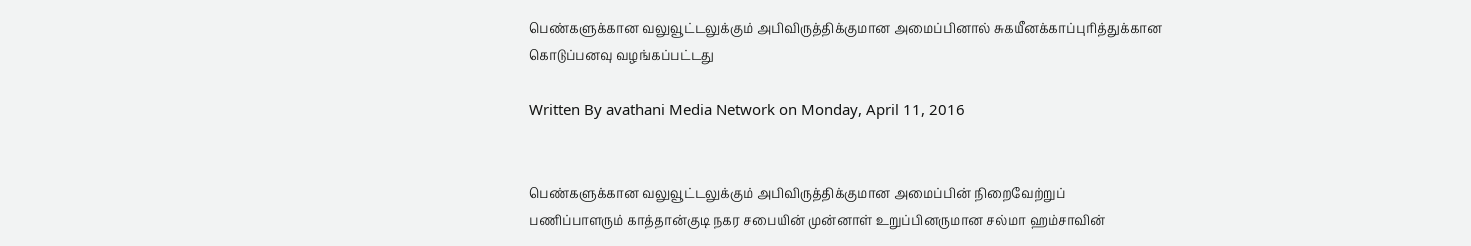பெண்களுக்கான வலுவூட்டலுக்கும் அபிவிருத்திக்குமான அமைப்பினால் சுகயீனக்காப்புரித்துக்கான கொடுப்பனவு வழங்கப்பட்டது

Written By avathani Media Network on Monday, April 11, 2016


பெண்களுக்கான வலுவூட்டலுக்கும் அபிவிருத்திக்குமான அமைப்பின் நிறைவேற்றுப் பணிப்பாளரும் காத்தான்குடி நகர சபையின் முன்னாள் உறுப்பினருமான சல்மா ஹம்சாவின்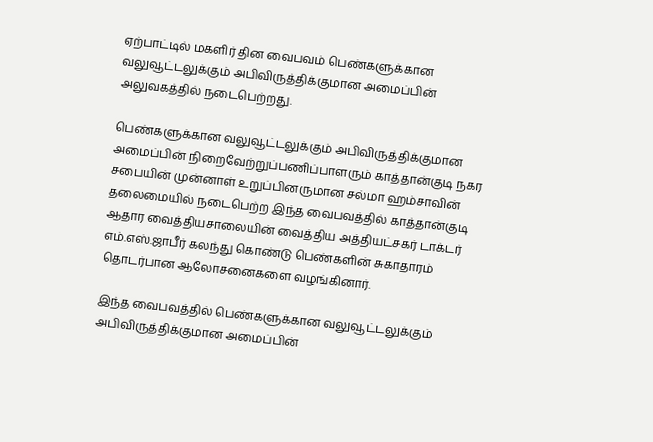ஏற்பாட்டில் மகளிர் தின வைபவம் பெண்களுக்கான வலுவூட்டலுக்கும் அபிவிருத்திக்குமான அமைப்பின் அலுவகத்தில் நடைபெற்றது.

பெண்களுக்கான வலுவூட்டலுக்கும் அபிவிருத்திக்குமான அமைப்பின் நிறைவேற்றுப்பணிப்பாளரும் காத்தான்குடி நகர சபையின் முன்னாள் உறுப்பினருமான சல்மா ஹம்சாவின் தலைமையில் நடைபெற்ற இந்த வைபவத்தில் காத்தான்குடி ஆதார வைத்தியசாலையின் வைத்திய அத்தியட்சகர் டாக்டர் எம்.எஸ்.ஜாபீர் கலந்து கொண்டு பெண்களின் சுகாதாரம் தொடர்பான ஆலோசனைகளை வழங்கினார்.

இந்த வைபவத்தில் பெண்களுக்கான வலுவூட்டலுக்கும் அபிவிருத்திக்குமான அமைப்பின்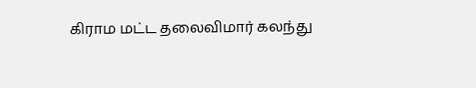கிராம மட்ட தலைவிமார் கலந்து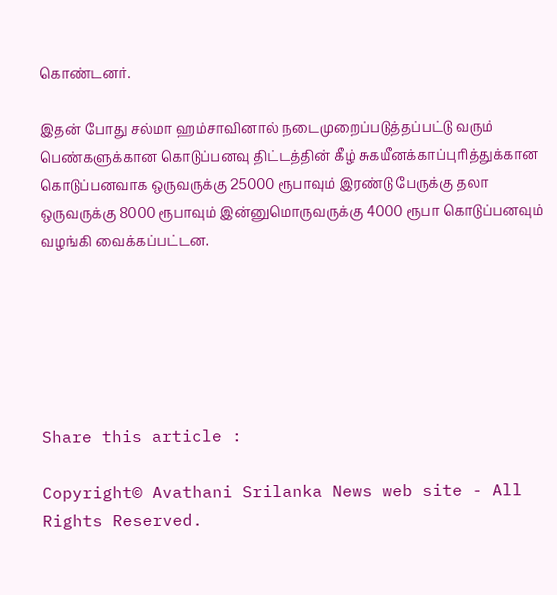கொண்டனர்.

இதன் போது சல்மா ஹம்சாவினால் நடைமுறைப்படுத்தப்பட்டு வரும் பெண்களுக்கான கொடுப்பனவு திட்டத்தின் கீழ் சுகயீனக்காப்புரித்துக்கான கொடுப்பனவாக ஒருவருக்கு 25000 ரூபாவும் இரண்டு பேருக்கு தலா ஒருவருக்கு 8000 ரூபாவும் இன்னுமொருவருக்கு 4000 ரூபா கொடுப்பனவும் வழங்கி வைக்கப்பட்டன.






Share this article :

Copyright© Avathani Srilanka News web site - All Rights Reserved.